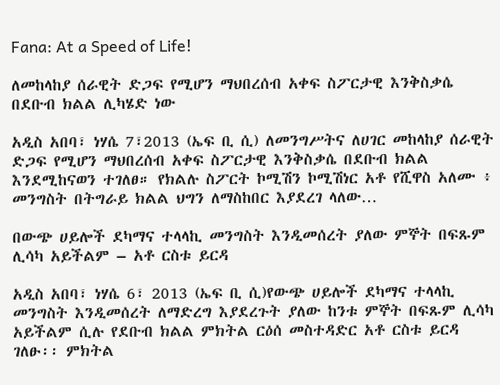Fana: At a Speed of Life!

ለመከላከያ ሰራዊት ድጋፍ የሚሆን ማህበረሰብ አቀፍ ስፖርታዊ እንቅስቃሴ በደቡብ ክልል ሊካሄድ ነው

አዲስ አበባ፣ ነሃሴ 7፣2013 (ኤፍ ቢ ሲ) ለመንግሥትና ለሀገር መከላከያ ሰራዊት ድጋፍ የሚሆን ማህበረሰብ አቀፍ ስፖርታዊ እንቅስቃሴ በደቡብ ክልል እንደሚከናወን ተገለፀ። የክልሉ ስፖርት ኮሚሽን ኮሚሽነር አቶ የሺዋስ አለሙ ፥ መንግስት በትግራይ ክልል ህግን ለማስከበር እያደረገ ላለው…

በውጭ ሀይሎች ደካማና ተላላኪ መንግስት እንዲመሰረት ያለው ምኞት በፍጹም ሊሳካ አይችልም – አቶ ርስቱ ይርዳ

አዲስ አበባ፣ ነሃሴ 6፣ 2013 (ኤፍ ቢ ሲ)የውጭ ሀይሎች ደካማና ተላላኪ መንግስት እንዲመሰረት ለማድረግ እያደረጉት ያለው ከንቱ ምኞት በፍጹም ሊሳካ አይችልም ሲሉ የደቡብ ክልል ምክትል ርዕሰ መስተዳድር አቶ ርስቱ ይርዳ ገለፁ፡፡ ምክትል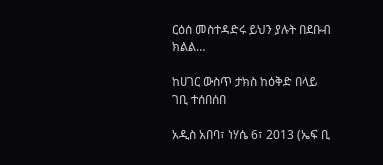ርዕሰ መስተዳድሩ ይህን ያሉት በደቡብ ክልል…

ከሀገር ውስጥ ታክስ ከዕቅድ በላይ ገቢ ተሰበሰበ

አዲስ አበባ፣ ነሃሴ 6፣ 2013 (ኤፍ ቢ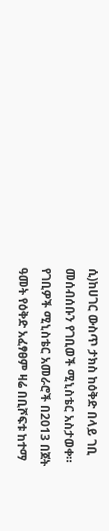ሲ)ከሀገር ውስጥ ታክስ ከዕቅድ በላይ ገቢ መሰብሰቡን የገቢወች ሚኒስቴር አስታወቀ። የገቢዎች ሚኒስቴር አመራሮች በ2013 በጀት ዓመት የዕቅድ አፈፃፀም ዛሬ በቢሾፍቱ ከተማ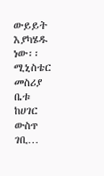ውይይት እያካሄዱ ነው፡፡ ሚኒስቴር መስሪያ ቤቱ ከሀገር ውስጥ ገቢ…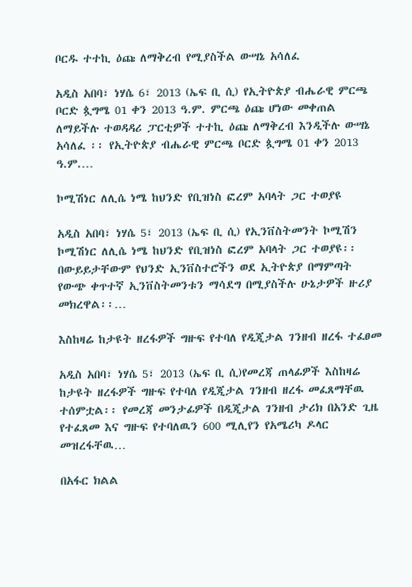ቦርዱ ተተኪ ዕጩ ለማቅረብ የሚያስችል ውሣኔ አሳለፈ

አዲስ አበባ፣ ነሃሴ 6፣ 2013 (ኤፍ ቢ ሲ) የኢትዮጵያ ብሔራዊ ምርጫ ቦርድ ጷግሜ 01 ቀን 2013 ዓ.ም. ምርጫ ዕጩ ሆነው መቀጠል ለማይችሉ ተወዳዳሪ ፓርቲዎች ተተኪ ዕጩ ለማቅረብ እንዲችሉ ውሣኔ አሳለፈ ፡፡ የኢትዮጵያ ብሔራዊ ምርጫ ቦርድ ጷግሜ 01 ቀን 2013 ዓ.ም.…

ኮሚሽነር ለሊሴ ነሜ ከህንድ የቢዝነስ ፎረም አባላት ጋር ተወያዩ

አዲስ አበባ፣ ነሃሴ 5፣ 2013 (ኤፍ ቢ ሲ) የኢንቨስትመንት ኮሚሽን ኮሚሽነር ለሊሴ ነሜ ከህንድ የቢዝነስ ፎረም አባላት ጋር ተወያዩ፡፡ በውይይታቸውም የህንድ ኢንቨስተሮችን ወደ ኢትዮጵያ በማምጣት የውጭ ቀጥተኛ ኢንቨስትመንቱን ማሳደግ በሚያስችሉ ሁኔታዎች ዙሪያ መክረዋል፡፡…

እስከዛሬ ከታዩት ዘረፋዎች ግዙፍ የተባለ የዲጂታል ገንዘብ ዘረፋ ተፈፀመ

አዲስ አበባ፣ ነሃሴ 5፣ 2013 (ኤፍ ቢ ሲ)የመረጃ ጠላፊዎች እስከዛሬ ከታዩት ዘረፋዎች ግዙፍ የተባለ የዲጂታል ገንዘብ ዘረፋ መፈጸማቸዉ ተሰምቷል፡፡ የመረጃ መንታፊዎች በዲጂታል ገንዘብ ታሪክ በአንድ ጊዜ የተፈጸመ እና ግዙፍ የተባለዉን 600 ሚሊየን የአሜሪካ ዶላር መዝረፋቸዉ…

በአፋር ክልል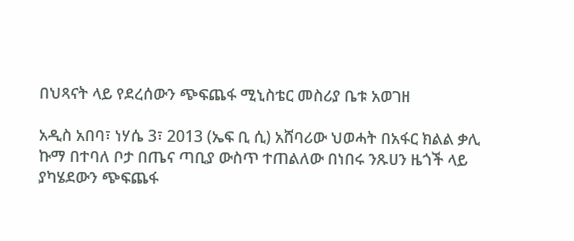በህጻናት ላይ የደረሰውን ጭፍጨፋ ሚኒስቴር መስሪያ ቤቱ አወገዘ

አዲስ አበባ፣ ነሃሴ 3፣ 2013 (ኤፍ ቢ ሲ) አሸባሪው ህወሓት በአፋር ክልል ቃሊ ኩማ በተባለ ቦታ በጤና ጣቢያ ውስጥ ተጠልለው በነበሩ ንጹሀን ዜጎች ላይ ያካሄደውን ጭፍጨፋ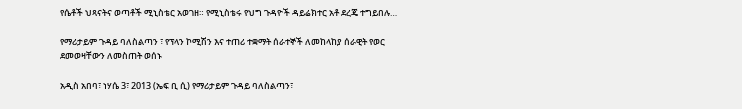የሴቶች ህጻናትና ወጣቶች ሚኒስቴር አወገዘ። የሚኒስቴሩ የህግ ጉዳዮች ዳይሬክተር አቶ ደረጄ ተግይበሉ…

የማሪታይም ጉዳይ ባለስልጣን ፣ የፕላን ኮሚሽን እና ተጠሪ ተቋማት ሰራተኞች ለመከላከያ ሰራዊት የወር ደመወዛቸውን ለመስጠት ወሰኑ

አዲስ አበባ፣ ነሃሴ 3፣ 2013 (ኤፍ ቢ ሲ) የማሪታይም ጉዳይ ባለስልጣን፣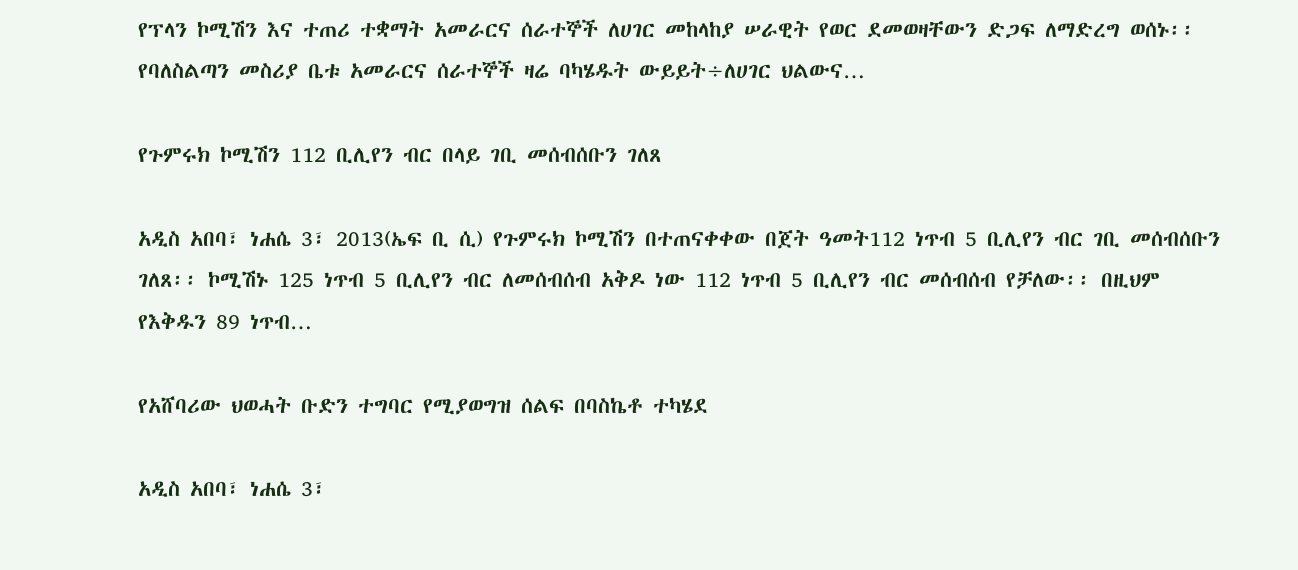የፕላን ኮሚሽን እና ተጠሪ ተቋማት አመራርና ሰራተኞች ለሀገር መከላከያ ሠራዊት የወር ደመወዛቸውን ድጋፍ ለማድረግ ወሰኑ፡፡ የባለስልጣን መስሪያ ቤቱ አመራርና ሰራተኞች ዛሬ ባካሄዱት ውይይት÷ለሀገር ህልውና…

የጉምሩክ ኮሚሽን 112 ቢሊየን ብር በላይ ገቢ መሰብሰቡን ገለጸ

አዲስ አበባ፣ ነሐሴ 3፣ 2013(ኤፍ ቢ ሲ) የጉምሩክ ኮሚሽን በተጠናቀቀው በጀት ዓመት112 ነጥብ 5 ቢሊየን ብር ገቢ መሰብሰቡን ገለጸ፡፡ ኮሚሽኑ 125 ነጥብ 5 ቢሊየን ብር ለመሰብሰብ አቅዶ ነው 112 ነጥብ 5 ቢሊየን ብር መሰብሰብ የቻለው፡፡ በዚህም የእቅዱን 89 ነጥብ…

የአሸባሪው ህወሓት ቡድን ተግባር የሚያወግዝ ሰልፍ በባስኬቶ ተካሄደ

አዲስ አበባ፣ ነሐሴ 3፣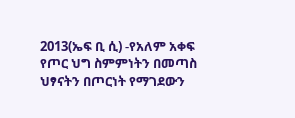2013(ኤፍ ቢ ሲ) -የአለም አቀፍ የጦር ህግ ስምምነትን በመጣስ ህፃናትን በጦርነት የማገደውን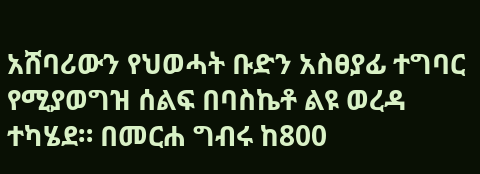አሸባሪውን የህወሓት ቡድን አስፀያፊ ተግባር የሚያወግዝ ሰልፍ በባስኬቶ ልዩ ወረዳ ተካሄደ። በመርሐ ግብሩ ከ800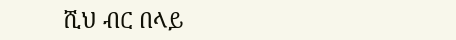ሺህ ብር በላይ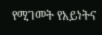የሚገመት የአይነትና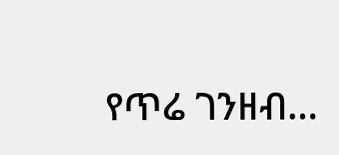የጥሬ ገንዘብ…